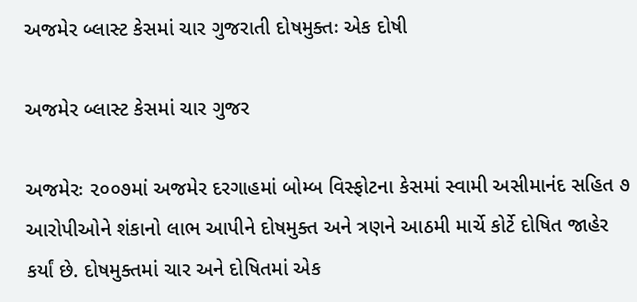અજમેર બ્લાસ્ટ કેસમાં ચાર ગુજરાતી દોષમુક્તઃ એક દોષી

અજમેર બ્લાસ્ટ કેસમાં ચાર ગુજર

અજમેરઃ ૨૦૦૭માં અજમેર દરગાહમાં બોમ્બ વિસ્ફોટના કેસમાં સ્વામી અસીમાનંદ સહિત ૭ આરોપીઓને શંકાનો લાભ આપીને દોષમુક્ત અને ત્રણને આઠમી માર્ચે કોર્ટે દોષિત જાહેર કર્યાં છે. દોષમુક્તમાં ચાર અને દોષિતમાં એક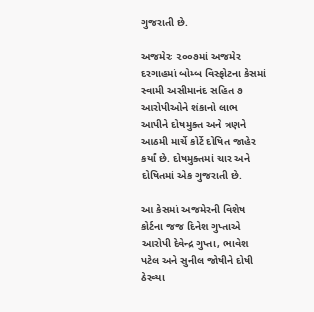ગુજરાતી છે.

અજમેરઃ ૨૦૦૭માં અજમેર દરગાહમાં બોમ્બ વિસ્ફોટના કેસમાં સ્વામી અસીમાનંદ સહિત ૭ આરોપીઓને શંકાનો લાભ આપીને દોષમુક્ત અને ત્રણને આઠમી માર્ચે કોર્ટે દોષિત જાહેર કર્યાં છે. દોષમુક્તમાં ચાર અને દોષિતમાં એક ગુજરાતી છે.

આ કેસમાં અજમેરની વિશેષ કોર્ટના જજ દિનેશ ગુપ્તાએ આરોપી દેવેન્દ્ર ગુપ્તા, ભાવેશ પટેલ અને સુનીલ જોષીને દોષી ઠેરવ્યા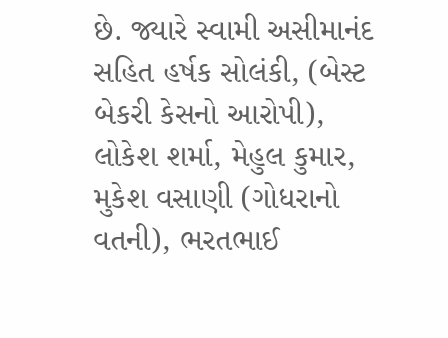છે. જ્યારે સ્વામી અસીમાનંદ સહિત હર્ષક સોલંકી, (બેસ્ટ બેકરી કેસનો આરોપી), લોકેશ શર્મા, મેહુલ કુમાર, મુકેશ વસાણી (ગોધરાનો વતની), ભરતભાઈ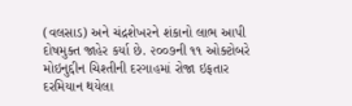(વલસાડ) અને ચંદ્રશેખરને શંકાનો લાભ આપી દોષમુક્ત જાહેર કર્યા છે. ૨૦૦૭ની ૧૧ ઓક્ટોબરે મોઇનુદ્દીન ચિશ્તીની દરગાહમાં રોજા ઇફતાર દરમિયાન થયેલા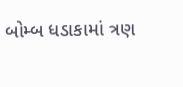બોમ્બ ધડાકામાં ત્રણ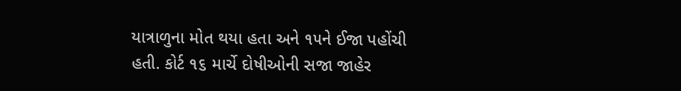યાત્રાળુના મોત થયા હતા અને ૧૫ને ઈજા પહોંચી હતી. કોર્ટ ૧૬ માર્ચે દોષીઓની સજા જાહેર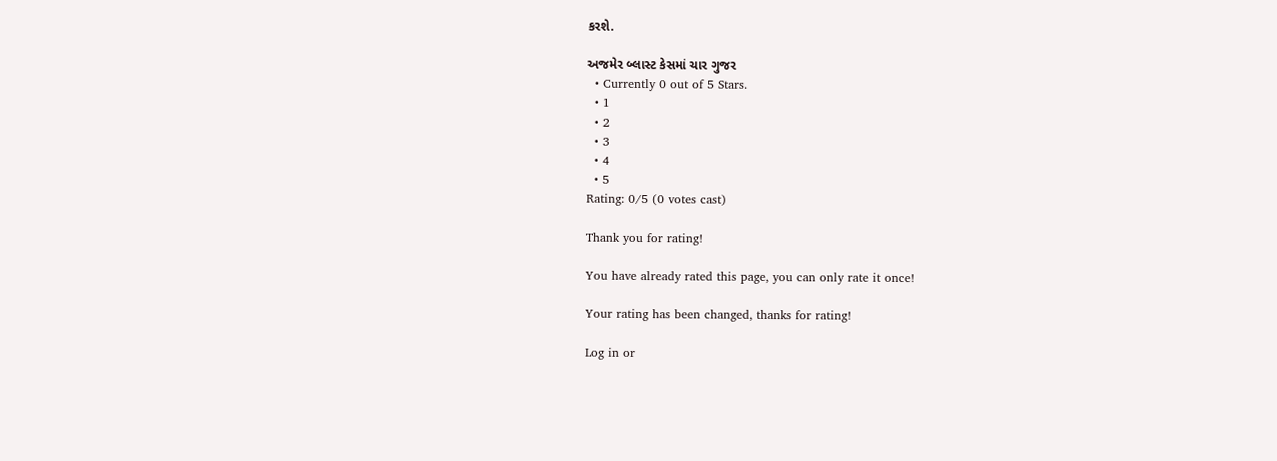કરશે.

અજમેર બ્લાસ્ટ કેસમાં ચાર ગુજર
  • Currently 0 out of 5 Stars.
  • 1
  • 2
  • 3
  • 4
  • 5
Rating: 0/5 (0 votes cast)

Thank you for rating!

You have already rated this page, you can only rate it once!

Your rating has been changed, thanks for rating!

Log in or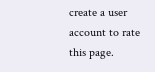create a user account to rate this page.